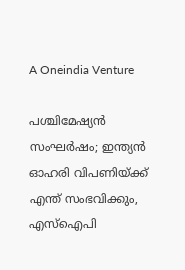A Oneindia Venture

പശ്ചിമേഷ്യന്‍ സംഘര്‍ഷം; ഇന്ത്യന്‍ ഓഹരി വിപണിയ്ക്ക് എന്ത് സംഭവിക്കും, എസ്‌ഐപി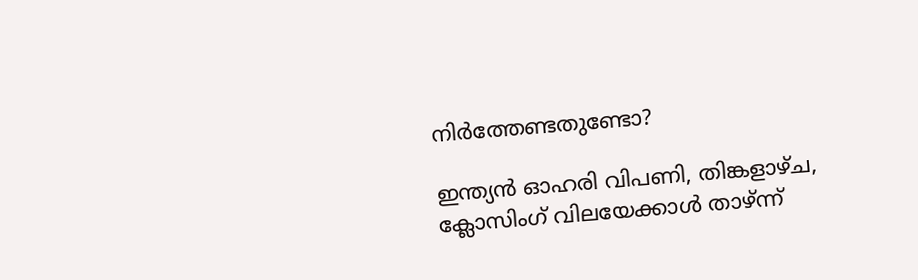നിര്‍ത്തേണ്ടതുണ്ടോ?

ഇന്ത്യന്‍ ഓഹരി വിപണി, തിങ്കളാഴ്ച, ക്ലോസിംഗ് വിലയേക്കാള്‍ താഴ്ന്ന്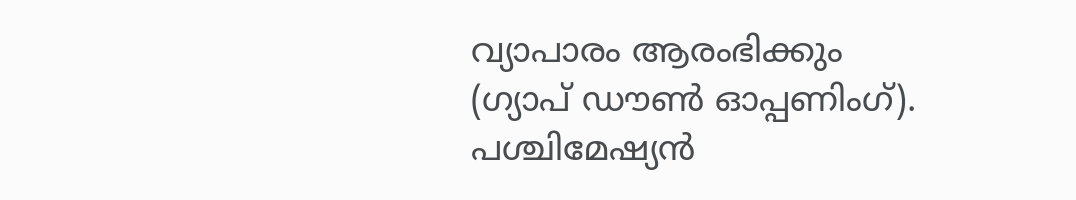വ്യാപാരം ആരംഭിക്കും (ഗ്യാപ് ഡൗണ്‍ ഓപ്പണിംഗ്). പശ്ചിമേഷ്യന്‍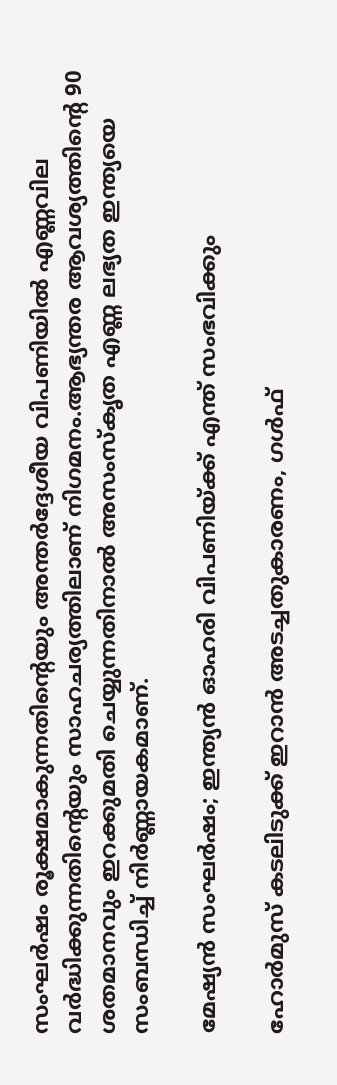സംഘര്‍ഷം രൂക്ഷമാകുന്നതിന്റെയും അന്തര്‍ദ്ദേശീയ വിപണിയില്‍ എണ്ണവില വര്‍ദ്ധിക്കുന്നതിന്റെയും സാഹചര്യത്തിലാണ് നിഗമനം.ആഭ്യന്തര ആവശ്യത്തിന്റെ 90 ശതമാനവും ഇറക്കുമതി ചെയ്യുന്നതിനാല്‍ അസംസ്‌കൃത എണ്ണ ലഭ്യത ഇന്ത്യയെ സംബന്ധിച്ച് നിര്‍ണ്ണായകമാണ്.

മേഷ്യന്‍ സംഘര്‍ഷം; ഇന്ത്യന്‍ ഓഹരി വിപണിയ്ക്ക് എന്ത് സംഭവിക്കും

ഹോര്‍മുസ് കടലിടുക്ക് ഇറാന്‍ അടച്ചതുകാരണം, ഗള്‍ഫ്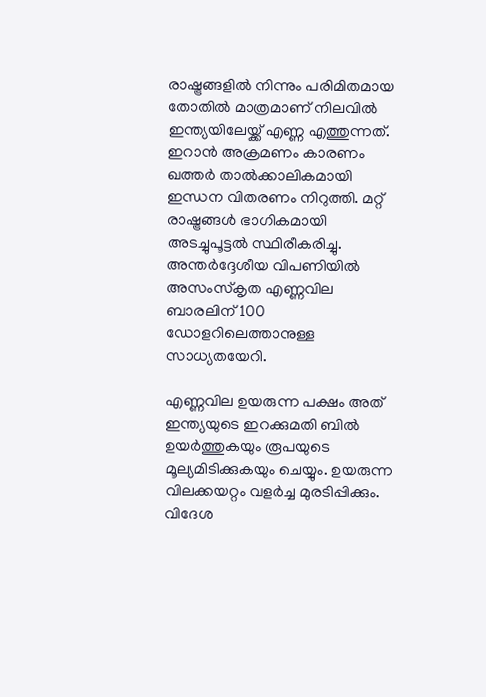രാഷ്ട്രങ്ങളില്‍ നിന്നും പരിമിതമായ തോതില്‍ മാത്രമാണ് നിലവില്‍ ഇന്ത്യയിലേയ്ക്ക് എണ്ണ എത്തുന്നത്. ഇറാന്‍ അക്രമണം കാരണം ഖത്തര്‍ താല്‍ക്കാലികമായി ഇന്ധന വിതരണം നിറുത്തി. മറ്റ് രാഷ്ട്രങ്ങള്‍ ഭാഗികമായി അടച്ചുപൂട്ടല്‍ സ്ഥിരീകരിച്ചു. അന്തര്‍ദ്ദേശീയ വിപണിയില്‍ അസംസ്‌കൃത എണ്ണവില ബാരലിന് 100 ഡോളറിലെത്താനുള്ള സാധ്യതയേറി.

എണ്ണവില ഉയരുന്ന പക്ഷം അത് ഇന്ത്യയുടെ ഇറക്കുമതി ബില്‍ ഉയര്‍ത്തുകയും രൂപയുടെ മൂല്യമിടിക്കുകയും ചെയ്യും. ഉയരുന്ന വിലക്കയറ്റം വളര്‍ച്ച മുരടിപ്പിക്കും. വിദേശ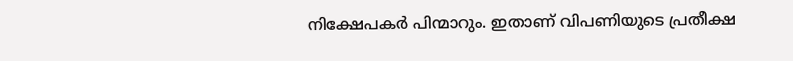നിക്ഷേപകര്‍ പിന്മാറും. ഇതാണ് വിപണിയുടെ പ്രതീക്ഷ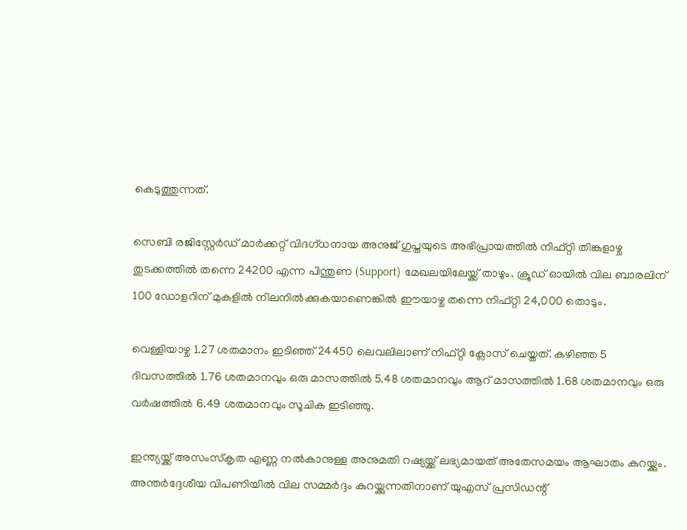കെടുത്തുന്നത്.

സെബി രജിസ്റ്റേര്‍ഡ് മാര്‍ക്കറ്റ് വിദഗ്ധനായ അനുജ് ഗുപ്തയുടെ അഭിപ്രായത്തില്‍ നിഫ്റ്റി തിങ്കളാഴ്ച
തുടക്കത്തില്‍ തന്നെ 24200 എന്ന പിന്തുണ (Support) മേഖലയിലേയ്ക്ക് താഴും. ക്രൂഡ് ഓയില്‍ വില ബാരലിന് 100 ഡോളറിന് മുകളില്‍ നിലനില്‍ക്കുകയാണെങ്കില്‍ ഈയാഴ്ച തന്നെ നിഫ്റ്റി 24,000 തൊടും.

വെള്ളിയാഴ്ച 1.27 ശതമാനം ഇടിഞ്ഞ് 24450 ലെവലിലാണ് നിഫ്റ്റി ക്ലോസ് ചെയ്തത്. കഴിഞ്ഞ 5 ദിവസത്തില്‍ 1.76 ശതമാനവും ഒരു മാസത്തില്‍ 5.48 ശതമാനവും ആറ് മാസത്തില്‍ 1.68 ശതമാനവും ഒരു വര്‍ഷത്തില്‍ 6.49 ശതമാനവും സൂചിക ഇടിഞ്ഞു.

ഇന്ത്യയ്ക്ക് അസംസ്‌കൃത എണ്ണ നല്‍കാനുള്ള അനുമതി റഷ്യയ്ക്ക് ലഭ്യമായത് അതേസമയം ആഘാതം കുറയ്ക്കും. അന്തര്‍ദ്ദേശീയ വിപണിയില്‍ വില സമ്മര്‍ദ്ദം കുറയ്ക്കുന്നതിനാണ് യുഎസ് പ്രസിഡന്റ്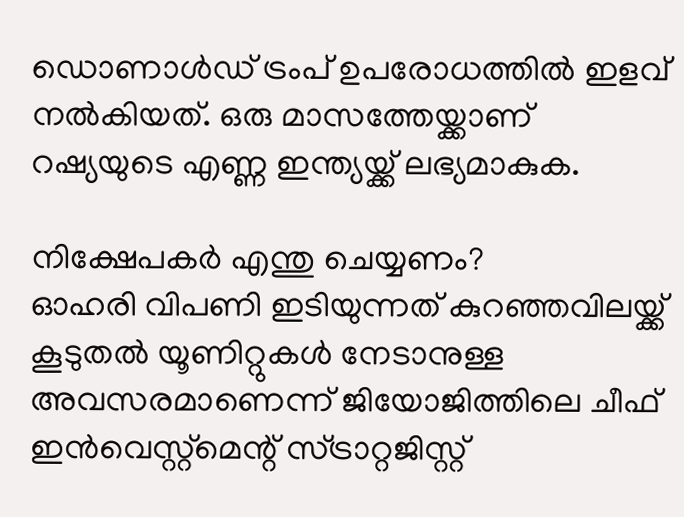ഡൊണാള്‍ഡ് ട്രംപ് ഉപരോധത്തില്‍ ഇളവ് നല്‍കിയത്. ഒരു മാസത്തേയ്ക്കാണ് റഷ്യയുടെ എണ്ണ ഇന്ത്യയ്ക്ക് ലഭ്യമാകുക.

നിക്ഷേപകര്‍ എന്തു ചെയ്യണം?
ഓഹരി വിപണി ഇടിയുന്നത് കുറഞ്ഞവിലയ്ക്ക് കൂടുതല്‍ യൂണിറ്റുകള്‍ നേടാനുള്ള അവസരമാണെന്ന് ജിയോജിത്തിലെ ചീഫ് ഇന്‍വെസ്റ്റ്‌മെന്റ് സ്ട്രാറ്റജിസ്റ്റ്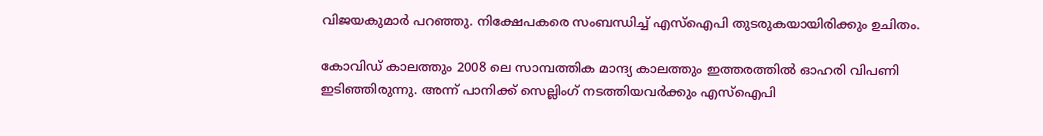വിജയകുമാര്‍ പറഞ്ഞു. നിക്ഷേപകരെ സംബന്ധിച്ച് എസ്‌ഐപി തുടരുകയായിരിക്കും ഉചിതം.

കോവിഡ് കാലത്തും 2008 ലെ സാമ്പത്തിക മാന്ദ്യ കാലത്തും ഇത്തരത്തില്‍ ഓഹരി വിപണി ഇടിഞ്ഞിരുന്നു. അന്ന് പാനിക്ക് സെല്ലിംഗ് നടത്തിയവര്‍ക്കും എസ്‌ഐപി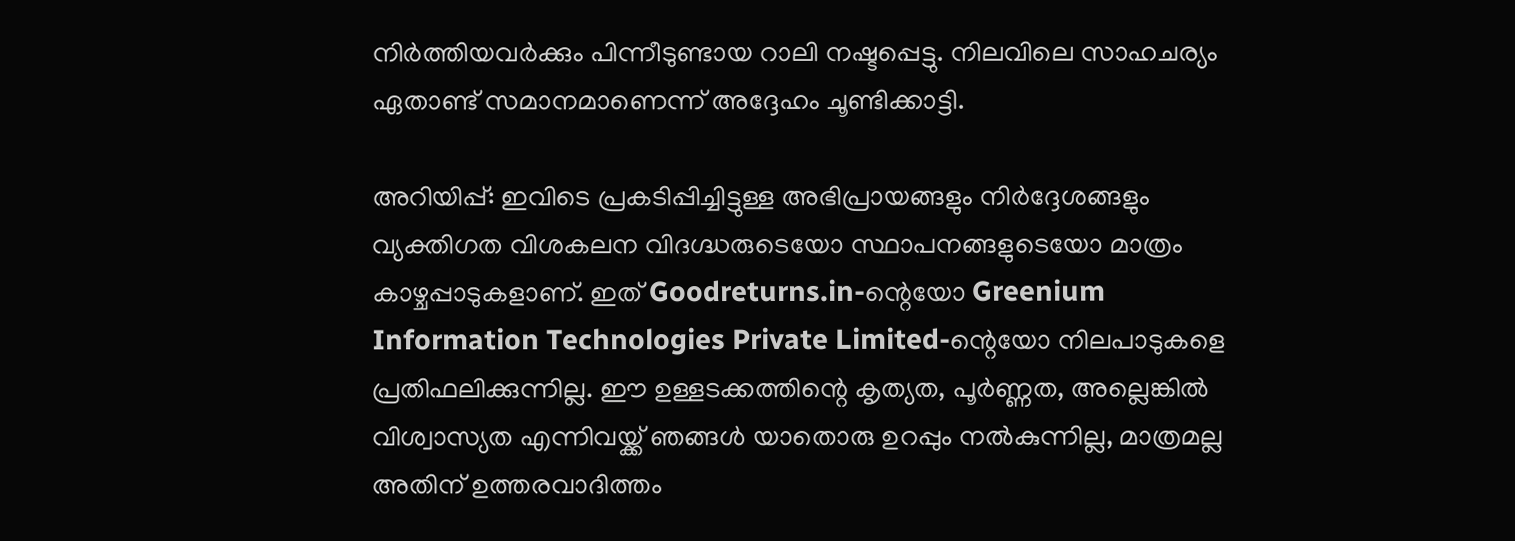നിര്‍ത്തിയവര്‍ക്കും പിന്നീടുണ്ടായ റാലി നഷ്ടപ്പെട്ടു. നിലവിലെ സാഹചര്യം ഏതാണ്ട് സമാനമാണെന്ന് അദ്ദേഹം ചൂണ്ടിക്കാട്ടി.

അറിയിപ്പ്: ഇവിടെ പ്രകടിപ്പിച്ചിട്ടുള്ള അഭിപ്രായങ്ങളും നിർദ്ദേശങ്ങളും വ്യക്തിഗത വിശകലന വിദഗ്ദ്ധരുടെയോ സ്ഥാപനങ്ങളുടെയോ മാത്രം കാഴ്ചപ്പാടുകളാണ്. ഇത് Goodreturns.in-ന്റെയോ Greenium Information Technologies Private Limited-ന്റെയോ നിലപാടുകളെ പ്രതിഫലിക്കുന്നില്ല. ഈ ഉള്ളടക്കത്തിന്റെ കൃത്യത, പൂർണ്ണത, അല്ലെങ്കിൽ വിശ്വാസ്യത എന്നിവയ്ക്ക് ഞങ്ങൾ യാതൊരു ഉറപ്പും നൽകുന്നില്ല, മാത്രമല്ല അതിന് ഉത്തരവാദിത്തം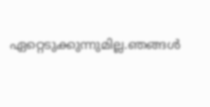ഏറ്റെടുക്കുന്നുമില്ല.ഞങ്ങൾ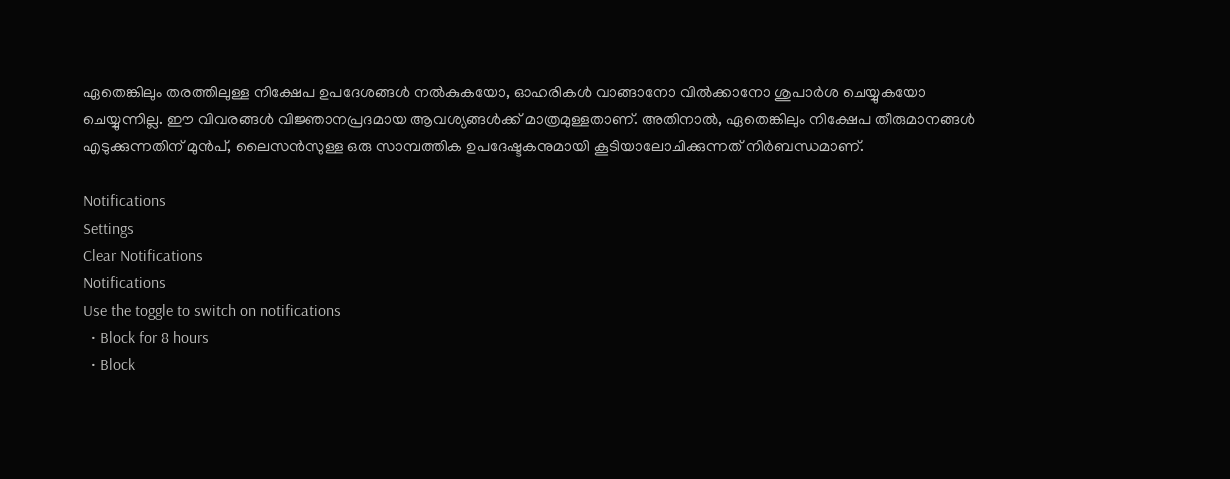ഏതെങ്കിലും തരത്തിലുള്ള നിക്ഷേപ ഉപദേശങ്ങൾ നൽകുകയോ, ഓഹരികൾ വാങ്ങാനോ വിൽക്കാനോ ശുപാർശ ചെയ്യുകയോ ചെയ്യുന്നില്ല. ഈ വിവരങ്ങൾ വിജ്ഞാനപ്രദമായ ആവശ്യങ്ങൾക്ക് മാത്രമുള്ളതാണ്. അതിനാൽ, ഏതെങ്കിലും നിക്ഷേപ തീരുമാനങ്ങൾ എടുക്കുന്നതിന് മുൻപ്, ലൈസൻസുള്ള ഒരു സാമ്പത്തിക ഉപദേഷ്ടകനുമായി കൂടിയാലോചിക്കുന്നത് നിർബന്ധമാണ്.

Notifications
Settings
Clear Notifications
Notifications
Use the toggle to switch on notifications
  • Block for 8 hours
  • Block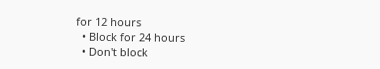for 12 hours
  • Block for 24 hours
  • Don't block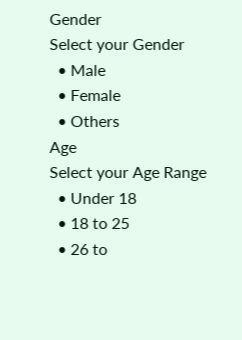Gender
Select your Gender
  • Male
  • Female
  • Others
Age
Select your Age Range
  • Under 18
  • 18 to 25
  • 26 to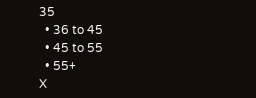35
  • 36 to 45
  • 45 to 55
  • 55+
X